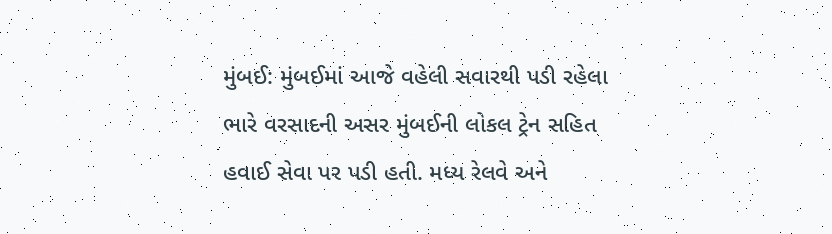મુંબઈ: મુંબઈમાં આજે વહેલી સવારથી પડી રહેલા ભારે વરસાદની અસર મુંબઈની લોકલ ટ્રેન સહિત હવાઈ સેવા પર પડી હતી. મધ્ય રેલવે અને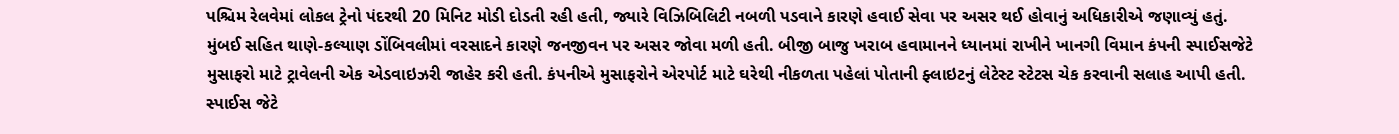પશ્ચિમ રેલવેમાં લોકલ ટ્રેનો પંદરથી 20 મિનિટ મોડી દોડતી રહી હતી, જ્યારે વિઝિબિલિટી નબળી પડવાને કારણે હવાઈ સેવા પર અસર થઈ હોવાનું અધિકારીએ જણાવ્યું હતું.
મુંબઈ સહિત થાણે-કલ્યાણ ડોંબિવલીમાં વરસાદને કારણે જનજીવન પર અસર જોવા મળી હતી. બીજી બાજુ ખરાબ હવામાનને ધ્યાનમાં રાખીને ખાનગી વિમાન કંપની સ્પાઈસજેટે મુસાફરો માટે ટ્રાવેલની એક એડવાઇઝરી જાહેર કરી હતી. કંપનીએ મુસાફરોને એરપોર્ટ માટે ઘરેથી નીકળતા પહેલાં પોતાની ફ્લાઇટનું લેટેસ્ટ સ્ટેટસ ચેક કરવાની સલાહ આપી હતી.
સ્પાઈસ જેટે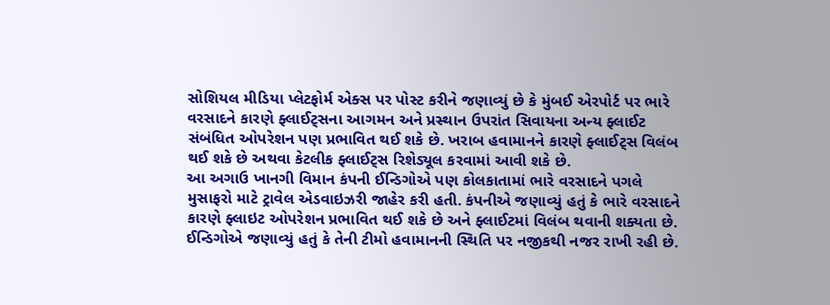સોશિયલ મીડિયા પ્લેટફોર્મ એક્સ પર પોસ્ટ કરીને જણાવ્યું છે કે મુંબઈ એરપોર્ટ પર ભારે વરસાદને કારણે ફ્લાઈટ્સના આગમન અને પ્રસ્થાન ઉપરાંત સિવાયના અન્ય ફ્લાઈટ સંબંધિત ઓપરેશન પણ પ્રભાવિત થઈ શકે છે. ખરાબ હવામાનને કારણે ફ્લાઈટ્સ વિલંબ થઈ શકે છે અથવા કેટલીક ફ્લાઈટ્સ રિશેડ્યૂલ કરવામાં આવી શકે છે.
આ અગાઉ ખાનગી વિમાન કંપની ઈન્ડિગોએ પણ કોલકાતામાં ભારે વરસાદને પગલે મુસાફરો માટે ટ્રાવેલ એડવાઇઝરી જાહેર કરી હતી. કંપનીએ જણાવ્યું હતું કે ભારે વરસાદને કારણે ફ્લાઇટ ઓપરેશન પ્રભાવિત થઈ શકે છે અને ફ્લાઈટમાં વિલંબ થવાની શક્યતા છે.
ઈન્ડિગોએ જણાવ્યું હતું કે તેની ટીમો હવામાનની સ્થિતિ પર નજીકથી નજર રાખી રહી છે.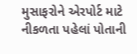મુસાફરોને એરપોર્ટ માટે નીકળતા પહેલાં પોતાની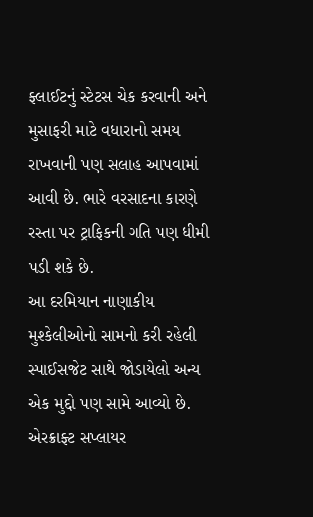ફ્લાઈટનું સ્ટેટસ ચેક કરવાની અને મુસાફરી માટે વધારાનો સમય રાખવાની પણ સલાહ આપવામાં આવી છે. ભારે વરસાદના કારણે રસ્તા પર ટ્રાફિકની ગતિ પણ ધીમી પડી શકે છે.
આ દરમિયાન નાણાકીય મુશ્કેલીઓનો સામનો કરી રહેલી સ્પાઈસજેટ સાથે જોડાયેલો અન્ય એક મુદ્દો પણ સામે આવ્યો છે. એરક્રાફ્ટ સપ્લાયર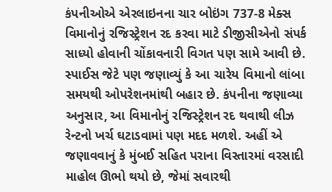કંપનીઓએ એરલાઇનના ચાર બોઇંગ 737-8 મેક્સ વિમાનોનું રજિસ્ટ્રેશન રદ કરવા માટે ડીજીસીએનો સંપર્ક સાધ્યો હોવાની ચોંકાવનારી વિગત પણ સામે આવી છે.
સ્પાઈસ જેટે પણ જણાવ્યું કે આ ચારેય વિમાનો લાંબા સમયથી ઓપરેશનમાંથી બહાર છે. કંપનીના જણાવ્યા અનુસાર, આ વિમાનોનું રજિસ્ટ્રેશન રદ થવાથી લીઝ રેન્ટનો ખર્ચ ઘટાડવામાં પણ મદદ મળશે. અહીં એ જણાવવાનું કે મુંબઈ સહિત પરાના વિસ્તારમાં વરસાદી માહોલ ઊભો થયો છે, જેમાં સવારથી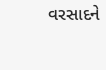વરસાદને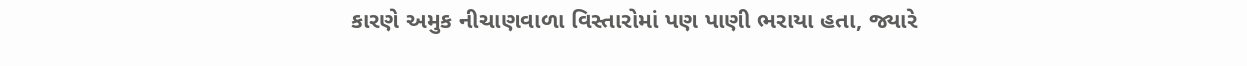કારણે અમુક નીચાણવાળા વિસ્તારોમાં પણ પાણી ભરાયા હતા, જ્યારે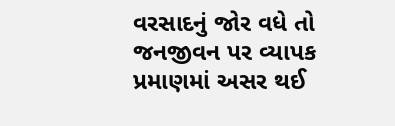વરસાદનું જોર વધે તો જનજીવન પર વ્યાપક પ્રમાણમાં અસર થઈ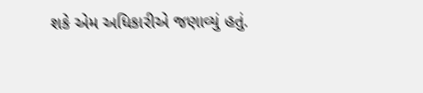શકે એમ અધિકારીએ જણાવ્યું હતું.